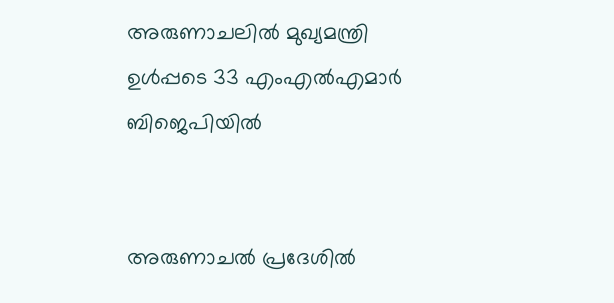അരുണാചലില്‍ മുഖ്യമന്ത്രി ഉള്‍പ്പടെ 33 എം‌എല്‍‌എമാര്‍ ബിജെപിയില്‍


അരുണാചല്‍ പ്രദേശില്‍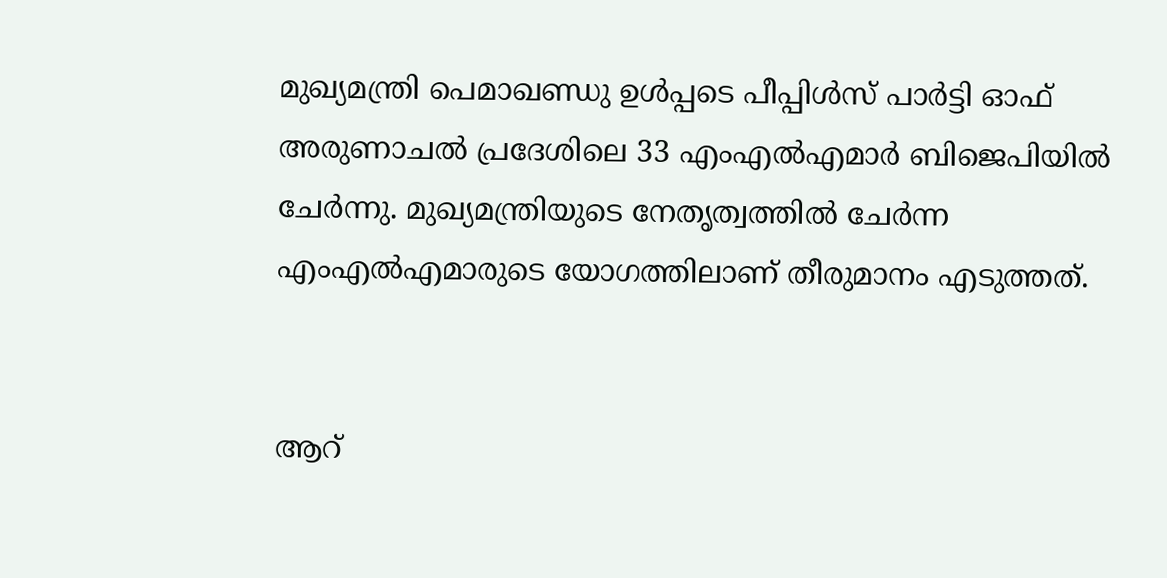മുഖ്യമന്ത്രി പെമാഖണ്ഡു ഉള്‍പ്പടെ പീപ്പിള്‍സ് പാര്‍ട്ടി ഓഫ് അരുണാചല്‍ പ്രദേശിലെ 33 എം‌എല്‍‌എമാര്‍ ബിജെപിയില്‍ ചേര്‍ന്നു. മുഖ്യമന്ത്രിയുടെ നേതൃത്വത്തില്‍ ചേര്‍ന്ന എം‌എല്‍‌എമാരുടെ യോഗത്തിലാണ് തീരുമാനം എടുത്തത്.


ആറ്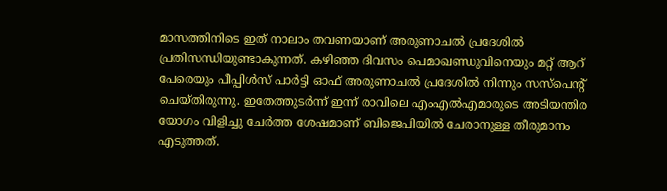മാസത്തിനിടെ ഇത് നാലാം തവണയാണ് അരുണാചല്‍ പ്രദേശില്‍ പ്രതിസന്ധിയുണ്ടാകുന്നത്. കഴിഞ്ഞ ദിവസം പെമാഖണ്ഡുവിനെയും മറ്റ് ആറ് പേരെയും പീപ്പിള്‍സ് പാര്‍ട്ടി ഓഫ് അരുണാചല്‍ പ്രദേശില്‍ നിന്നും സസ്‌പെന്റ് ചെയ്തിരുന്നു. ഇതേത്തുടര്‍ന്ന് ഇന്ന് രാവിലെ എം‌എല്‍‌എമാരുടെ അടിയന്തിര യോഗം വിളിച്ചു ചേര്‍ത്ത ശേഷമാണ് ബിജെപിയില്‍ ചേരാനുള്ള തീരുമാനം എടുത്തത്.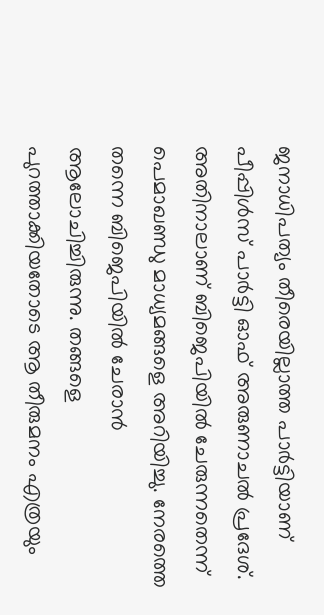ജനാധിപത്യം തീരെയില്ലാത്ത പാര്‍ട്ടിയാണ് പീപ്പിള്‍സ് പാര്‍ട്ടി ഓഫ് അരുണാചല്‍ പ്രദേശ്. അതിനാലാണ് ബിജെപിയില്‍ ചേരുന്നതെന്ന് പെമാഖണ്ഡു മാധ്യമങ്ങളെ അറിയിച്ചു. നേരത്തെ തന്നെ ബിജെപിയില്‍ ചേരാന്‍ ആലോചിച്ചിരുന്നു. തങ്ങളെ പുറത്താക്കിയതോടെ ആ തീരുമനം എത്രയും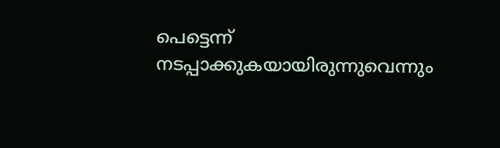പെട്ടെന്ന് നടപ്പാക്കുകയായിരുന്നുവെന്നും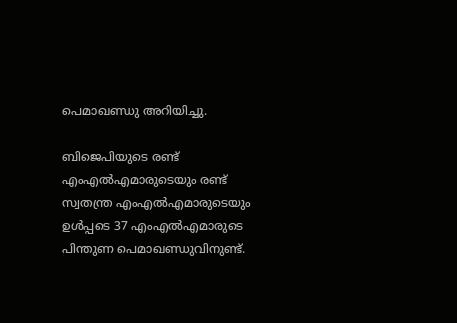പെമാഖണ്ഡു അറിയിച്ചു.

ബിജെപിയുടെ രണ്ട് എം‌എല്‍‌എമാരുടെയും രണ്ട് സ്വതന്ത്ര എം‌എല്‍‌എമാരുടെയും ഉള്‍പ്പടെ 37 എം‌എല്‍‌എമാരുടെ പിന്തുണ പെമാഖണ്ഡുവിനുണ്ട്.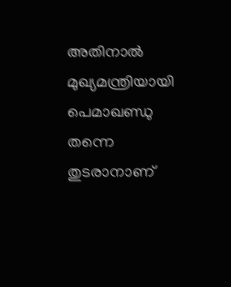അതിനാല്‍ മുഖ്യമന്ത്രിയായി പെമാഖണ്ഡു തന്നെ തുടരാനാണ്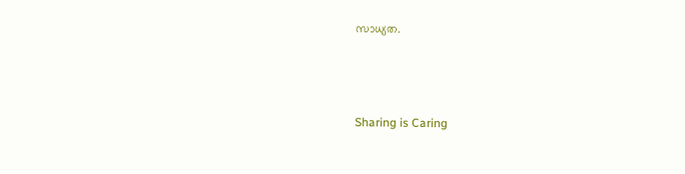സാധ്യത.



Sharing is Caring